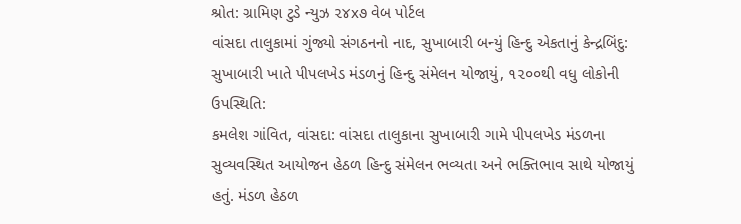શ્રોત: ગ્રામિણ ટુડે ન્યુઝ ૨૪x૭ વેબ પોર્ટલ
વાંસદા તાલુકામાં ગુંજ્યો સંગઠનનો નાદ, સુખાબારી બન્યું હિન્દુ એકતાનું કેન્દ્રબિંદુ:
સુખાબારી ખાતે પીપલખેડ મંડળનું હિન્દુ સંમેલન યોજાયું, ૧૨૦૦થી વધુ લોકોની ઉપસ્થિતિ:
કમલેશ ગાંવિત, વાંસદા: વાંસદા તાલુકાના સુખાબારી ગામે પીપલખેડ મંડળના સુવ્યવસ્થિત આયોજન હેઠળ હિન્દુ સંમેલન ભવ્યતા અને ભક્તિભાવ સાથે યોજાયું હતું. મંડળ હેઠળ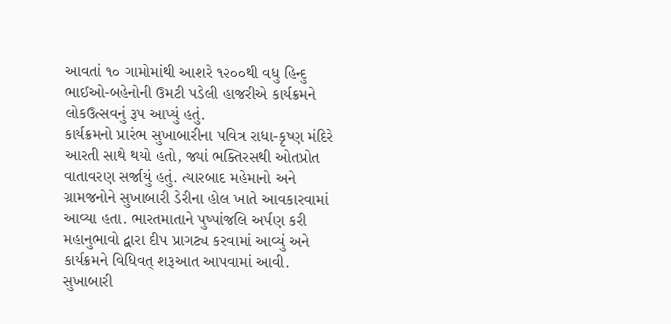આવતાં ૧૦ ગામોમાંથી આશરે ૧૨૦૦થી વધુ હિન્દુ ભાઈઓ-બહેનોની ઉમટી પડેલી હાજરીએ કાર્યક્રમને લોકઉત્સવનું રૂપ આપ્યું હતું.
કાર્યક્રમનો પ્રારંભ સુખાબારીના પવિત્ર રાધા-કૃષ્ણ મંદિરે આરતી સાથે થયો હતો, જ્યાં ભક્તિરસથી ઓતપ્રોત વાતાવરણ સર્જાયું હતું. ત્યારબાદ મહેમાનો અને ગ્રામજનોને સુખાબારી ડેરીના હોલ ખાતે આવકારવામાં આવ્યા હતા. ભારતમાતાને પુષ્પાંજલિ અર્પણ કરી મહાનુભાવો દ્વારા દીપ પ્રાગટ્ય કરવામાં આવ્યું અને કાર્યક્રમને વિધિવત્ શરૂઆત આપવામાં આવી.
સુખાબારી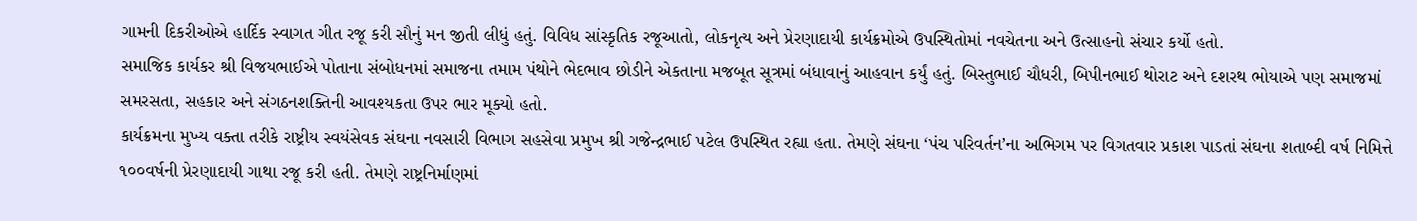ગામની દિકરીઓએ હાર્દિક સ્વાગત ગીત રજૂ કરી સૌનું મન જીતી લીધું હતું. વિવિધ સાંસ્કૃતિક રજૂઆતો, લોકનૃત્ય અને પ્રેરણાદાયી કાર્યક્રમોએ ઉપસ્થિતોમાં નવચેતના અને ઉત્સાહનો સંચાર કર્યો હતો.
સમાજિક કાર્યકર શ્રી વિજયભાઈએ પોતાના સંબોધનમાં સમાજના તમામ પંથોને ભેદભાવ છોડીને એકતાના મજબૂત સૂત્રમાં બંધાવાનું આહવાન કર્યું હતું. બિસ્તુભાઈ ચૌધરી, બિપીનભાઈ થોરાટ અને દશરથ ભોયાએ પણ સમાજમાં સમરસતા, સહકાર અને સંગઠનશક્તિની આવશ્યકતા ઉપર ભાર મૂક્યો હતો.
કાર્યક્રમના મુખ્ય વક્તા તરીકે રાષ્ટ્રીય સ્વયંસેવક સંઘના નવસારી વિભાગ સહસેવા પ્રમુખ શ્રી ગજેન્દ્રભાઈ પટેલ ઉપસ્થિત રહ્યા હતા. તેમણે સંઘના ‘પંચ પરિવર્તન’ના અભિગમ પર વિગતવાર પ્રકાશ પાડતાં સંઘના શતાબ્દી વર્ષ નિમિત્તે ૧૦૦વર્ષની પ્રેરણાદાયી ગાથા રજૂ કરી હતી. તેમણે રાષ્ટ્રનિર્માણમાં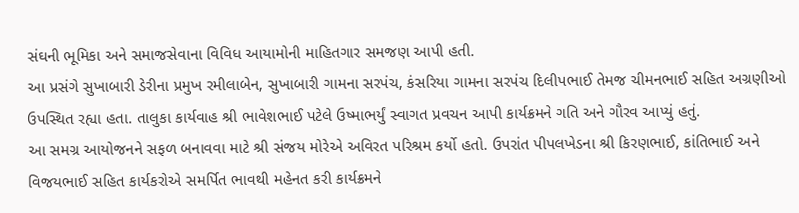સંઘની ભૂમિકા અને સમાજસેવાના વિવિધ આયામોની માહિતગાર સમજણ આપી હતી.
આ પ્રસંગે સુખાબારી ડેરીના પ્રમુખ રમીલાબેન, સુખાબારી ગામના સરપંચ, કંસરિયા ગામના સરપંચ દિલીપભાઈ તેમજ ચીમનભાઈ સહિત અગ્રણીઓ ઉપસ્થિત રહ્યા હતા. તાલુકા કાર્યવાહ શ્રી ભાવેશભાઈ પટેલે ઉષ્માભર્યું સ્વાગત પ્રવચન આપી કાર્યક્રમને ગતિ અને ગૌરવ આપ્યું હતું.
આ સમગ્ર આયોજનને સફળ બનાવવા માટે શ્રી સંજય મોરેએ અવિરત પરિશ્રમ કર્યો હતો. ઉપરાંત પીપલખેડના શ્રી કિરણભાઈ, કાંતિભાઈ અને વિજયભાઈ સહિત કાર્યકરોએ સમર્પિત ભાવથી મહેનત કરી કાર્યક્રમને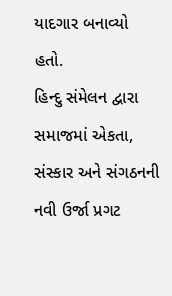યાદગાર બનાવ્યો હતો.
હિન્દુ સંમેલન દ્વારા સમાજમાં એકતા, સંસ્કાર અને સંગઠનની નવી ઉર્જા પ્રગટ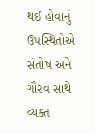થઈ હોવાનું ઉપસ્થિતોએ સંતોષ અને ગૌરવ સાથે વ્યક્ત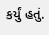કર્યું હતું.